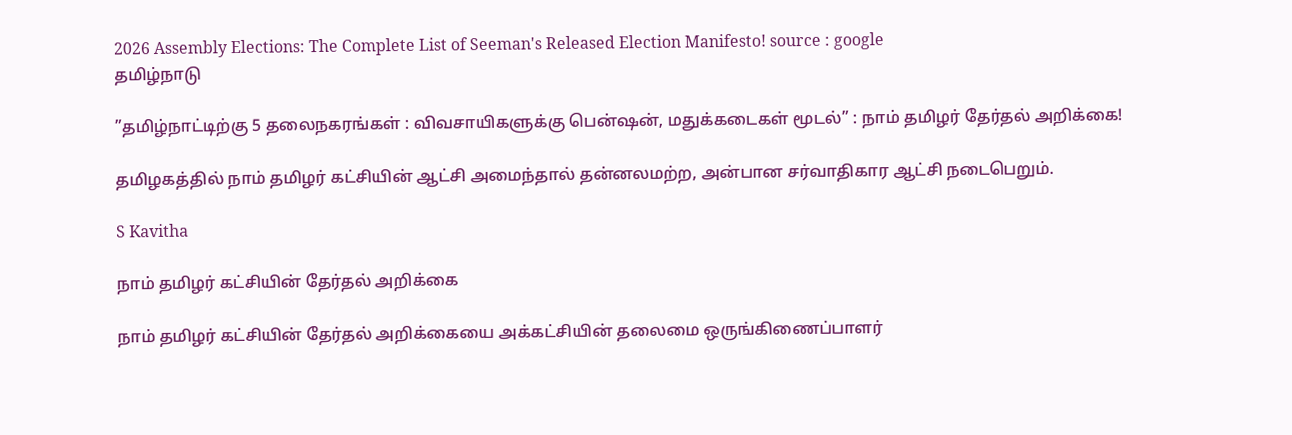2026 Assembly Elections: The Complete List of Seeman's Released Election Manifesto! source : google
தமிழ்நாடு

”தமிழ்நாட்டிற்கு 5 தலைநகரங்கள் : விவசாயிகளுக்கு பென்ஷன், மதுக்கடைகள் மூடல்” : நாம் தமிழர் தேர்தல் அறிக்கை!

தமிழகத்தில் நாம் தமிழர் கட்சியின் ஆட்சி அமைந்தால் தன்னலமற்ற, அன்பான சர்வாதிகார ஆட்சி நடைபெறும்.

S Kavitha

நாம் தமிழர் கட்சியின் தேர்தல் அறிக்கை

நாம் தமிழர் கட்சியின் தேர்தல் அறிக்கையை அக்கட்சியின் தலைமை ஒருங்கிணைப்பாளர்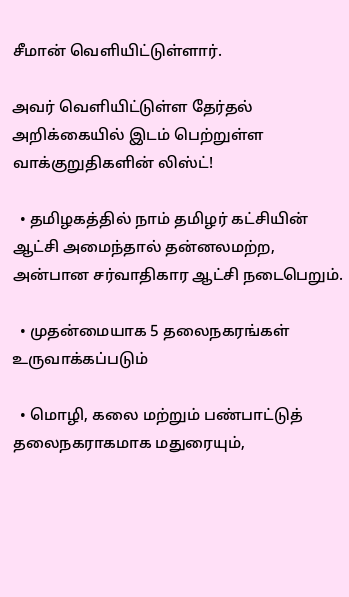சீமான் வெளியிட்டுள்ளார்.

அவர் வெளியிட்டுள்ள தேர்தல் அறிக்கையில் இடம் பெற்றுள்ள வாக்குறுதிகளின் லிஸ்ட்!

  • தமிழகத்தில் நாம் தமிழர் கட்சியின் ஆட்சி அமைந்தால் தன்னலமற்ற, அன்பான சர்வாதிகார ஆட்சி நடைபெறும்.

  • முதன்மையாக 5 தலைநகரங்கள் உருவாக்கப்படும்

  • மொழி, கலை மற்றும் பண்பாட்டுத் தலைநகராகமாக மதுரையும்,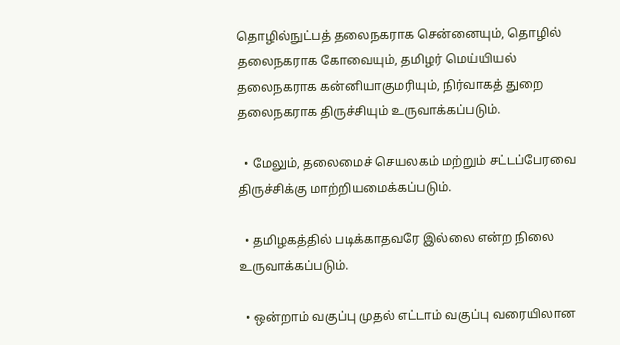தொழில்நுட்பத் தலைநகராக சென்னையும், தொழில் தலைநகராக கோவையும், தமிழர் மெய்யியல் தலைநகராக கன்னியாகுமரியும், நிர்வாகத் துறை தலைநகராக திருச்சியும் உருவாக்கப்படும்.

  • மேலும், தலைமைச் செயலகம் மற்றும் சட்டப்பேரவை திருச்சிக்கு மாற்றியமைக்கப்படும்.

  • தமிழகத்தில் படிக்காதவரே இல்லை என்ற நிலை உருவாக்கப்படும்.

  • ஒன்றாம் வகுப்பு முதல் எட்டாம் வகுப்பு வரையிலான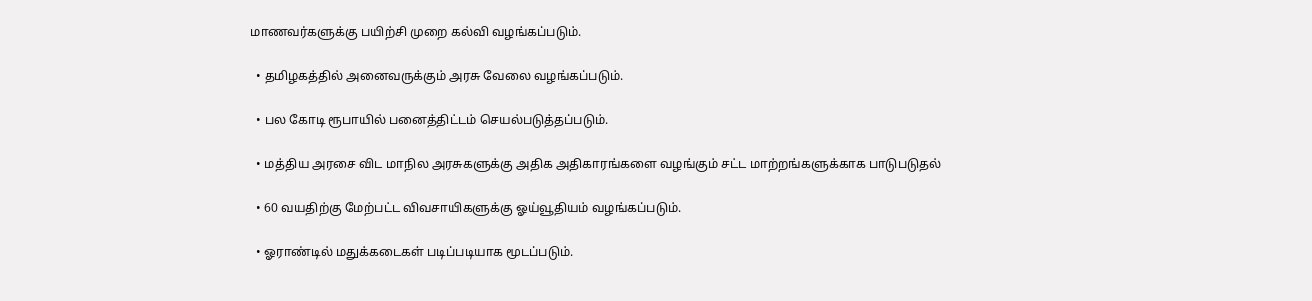மாணவர்களுக்கு பயிற்சி முறை கல்வி வழங்கப்படும்.

  • தமிழகத்தில் அனைவருக்கும் அரசு வேலை வழங்கப்படும்.

  • பல கோடி ரூபாயில் பனைத்திட்டம் செயல்படுத்தப்படும்.

  • மத்திய அரசை விட மாநில அரசுகளுக்கு அதிக அதிகாரங்களை வழங்கும் சட்ட மாற்றங்களுக்காக பாடுபடுதல்

  • 60 வயதிற்கு மேற்பட்ட விவசாயிகளுக்கு ஓய்வூதியம் வழங்கப்படும்.

  • ஓராண்டில் மதுக்கடைகள் படிப்படியாக மூடப்படும்.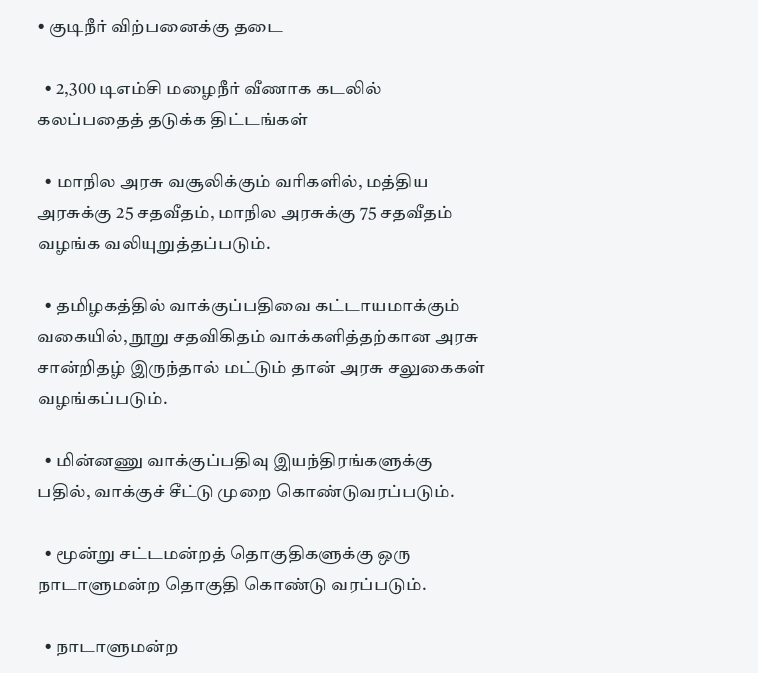• குடிநீர் விற்பனைக்கு தடை

  • 2,300 டிஎம்சி மழைநீர் வீணாக கடலில் கலப்பதைத் தடுக்க திட்டங்கள்

  • மாநில அரசு வசூலிக்கும் வரிகளில், மத்திய அரசுக்கு 25 சதவீதம், மாநில அரசுக்கு 75 சதவீதம் வழங்க வலியுறுத்தப்படும்.

  • தமிழகத்தில் வாக்குப்பதிவை கட்டாயமாக்கும் வகையில், நூறு சதவிகிதம் வாக்களித்தற்கான அரசு சான்றிதழ் இருந்தால் மட்டும் தான் அரசு சலுகைகள் வழங்கப்படும்.

  • மின்னணு வாக்குப்பதிவு இயந்திரங்களுக்கு பதில், வாக்குச் சீட்டு முறை கொண்டுவரப்படும்.

  • மூன்று சட்டமன்றத் தொகுதிகளுக்கு ஒரு நாடாளுமன்ற தொகுதி கொண்டு வரப்படும்.

  • நாடாளுமன்ற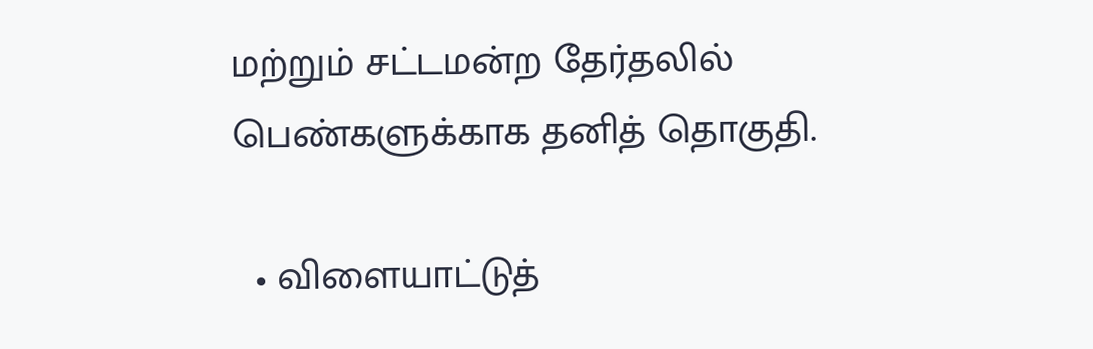மற்றும் சட்டமன்ற தேர்தலில் பெண்களுக்காக தனித் தொகுதி.

  • விளையாட்டுத்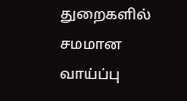துறைகளில் சமமான வாய்ப்பு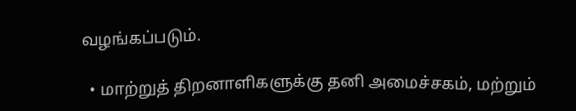வழங்கப்படும்.

  • மாற்றுத் திறனாளிகளுக்கு தனி அமைச்சகம், மற்றும்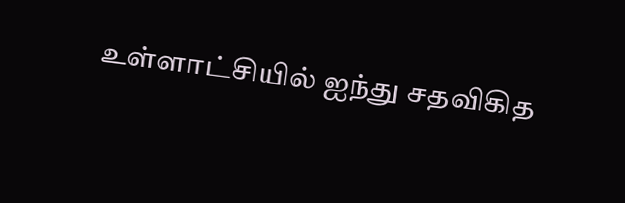உள்ளாட்சியில் ஐந்து சதவிகித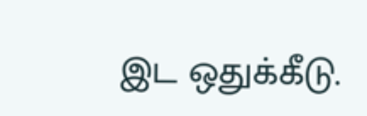இட ஒதுக்கீடு.